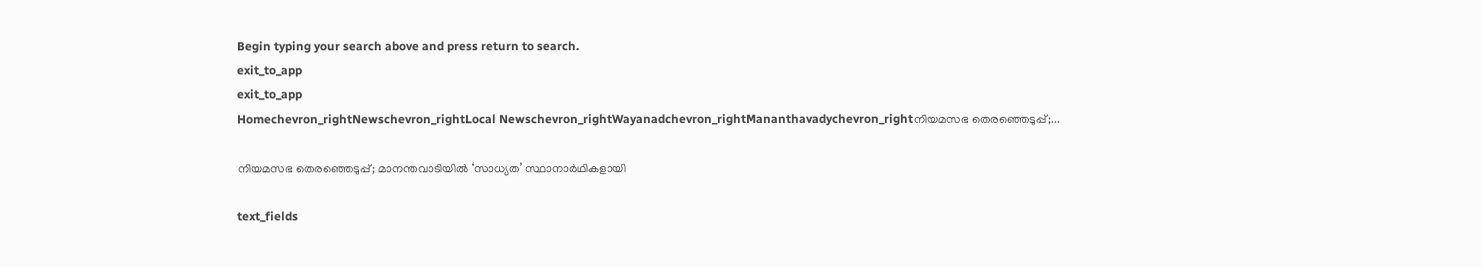Begin typing your search above and press return to search.
exit_to_app
exit_to_app
Homechevron_rightNewschevron_rightLocal Newschevron_rightWayanadchevron_rightMananthavadychevron_rightനിയമസഭ തെരഞ്ഞെടുപ്പ്;...

നിയമസഭ തെരഞ്ഞെടുപ്പ്; മാനന്തവാടിയിൽ ‘സാധ്യത’ സ്ഥാനാർഥികളായി

text_fields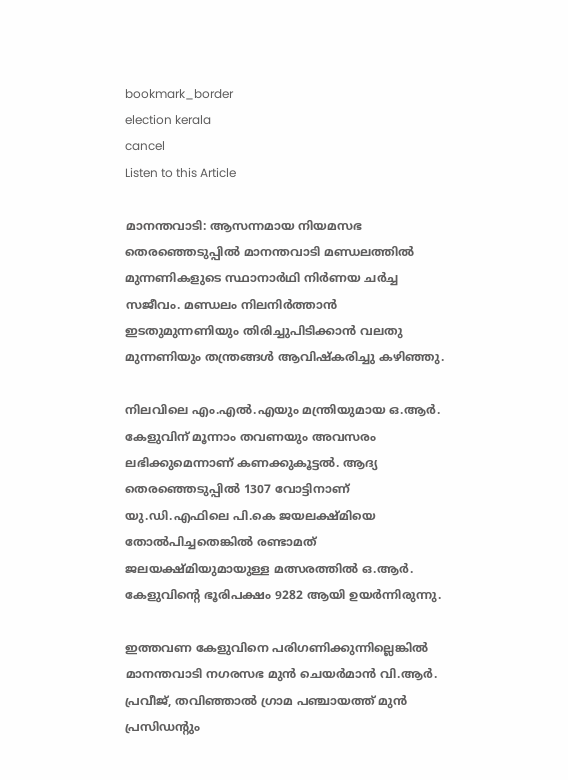bookmark_border
election kerala
cancel
Listen to this Article

മാനന്തവാടി: ആസന്നമായ നിയമസഭ തെരഞ്ഞെടുപ്പിൽ മാനന്തവാടി മണ്ഡലത്തിൽ മുന്നണികളുടെ സ്ഥാനാർഥി നിർണയ ചർച്ച സജീവം. മണ്ഡലം നിലനിർത്താൻ ഇടതുമുന്നണിയും തിരിച്ചുപിടിക്കാൻ വലതു മുന്നണിയും തന്ത്രങ്ങൾ ആവിഷ്കരിച്ചു കഴിഞ്ഞു.

നിലവിലെ എം.എൽ.എയും മന്ത്രിയുമായ ഒ.ആർ. കേളുവിന് മൂന്നാം തവണയും അവസരം ലഭിക്കുമെന്നാണ് കണക്കുകൂട്ടൽ. ആദ്യ തെരഞ്ഞെടുപ്പില്‍ 1307 വോട്ടിനാണ് യു.ഡി.എഫിലെ പി.കെ ജയലക്ഷ്മിയെ തോൽപിച്ചതെങ്കില്‍ രണ്ടാമത് ജലയക്ഷ്മിയുമായുള്ള മത്സരത്തില്‍ ഒ.ആര്‍. കേളുവിന്റെ ഭൂരിപക്ഷം 9282 ആയി ഉയർന്നിരുന്നു.

ഇത്തവണ കേളുവിനെ പരിഗണിക്കുന്നില്ലെങ്കിൽ മാനന്തവാടി നഗരസഭ മുൻ ചെയർമാൻ വി.ആർ. പ്രവീജ്, തവിഞ്ഞാൽ ഗ്രാമ പഞ്ചായത്ത് മുൻ പ്രസിഡന്റും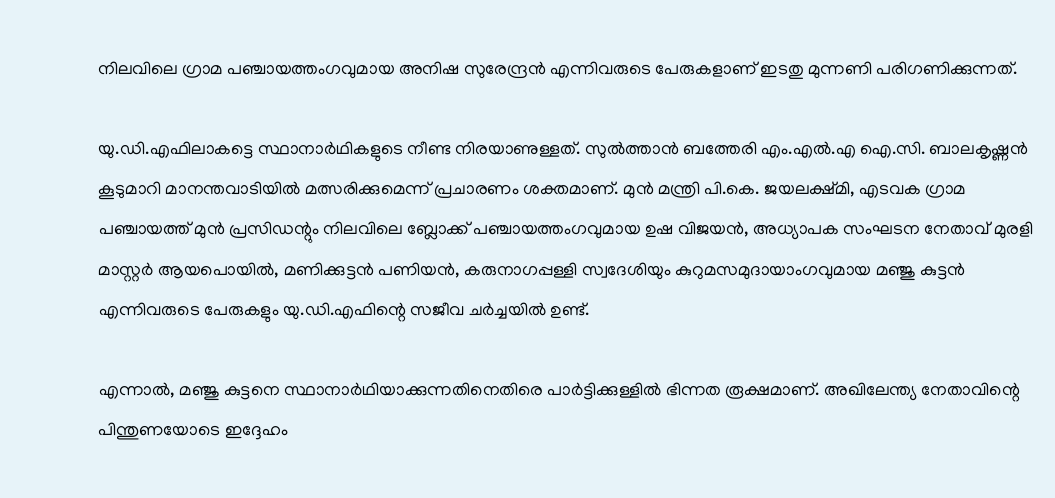നിലവിലെ ഗ്രാമ പഞ്ചായത്തംഗവുമായ അനിഷ സുരേന്ദ്രൻ എന്നിവരുടെ പേരുകളാണ് ഇടതു മുന്നണി പരിഗണിക്കുന്നത്.

യു.ഡി.എഫിലാകട്ടെ സ്ഥാനാർഥികളുടെ നീണ്ട നിരയാണുള്ളത്. സുൽത്താൻ ബത്തേരി എം.എൽ.എ ഐ.സി. ബാലകൃഷ്ണൻ കൂടുമാറി മാനന്തവാടിയിൽ മത്സരിക്കുമെന്ന് പ്രചാരണം ശക്തമാണ്. മുൻ മന്ത്രി പി.കെ. ജയലക്ഷ്മി, എടവക ഗ്രാമ പഞ്ചായത്ത് മുൻ പ്രസിഡന്റും നിലവിലെ ബ്ലോക്ക് പഞ്ചായത്തംഗവുമായ ഉഷ വിജയൻ, അധ്യാപക സംഘടന നേതാവ് മുരളി മാസ്റ്റർ ആയപൊയിൽ, മണിക്കുട്ടൻ പണിയൻ, കരുനാഗപ്പള്ളി സ്വദേശിയും കുറുമസമുദായാംഗവുമായ മഞ്ജു കുട്ടൻ എന്നിവരുടെ പേരുകളും യു.ഡി.എഫിന്റെ സജീവ ചർച്ചയിൽ ഉണ്ട്.

എന്നാൽ, മഞ്ജു കുട്ടനെ സ്ഥാനാർഥിയാക്കുന്നതിനെതിരെ പാർട്ടിക്കുള്ളിൽ ഭിന്നത രൂക്ഷമാണ്. അഖിലേന്ത്യ നേതാവിന്റെ പിന്തുണയോടെ ഇദ്ദേഹം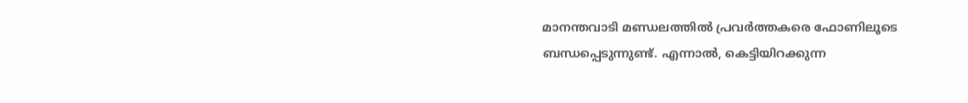മാനന്തവാടി മണ്ഡലത്തിൽ പ്രവർത്തകരെ ഫോണിലൂടെ ബന്ധപ്പെടുന്നുണ്ട്. എന്നാൽ, കെട്ടിയിറക്കുന്ന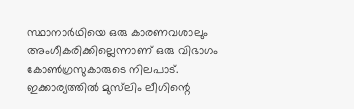സ്ഥാനാർഥിയെ ഒരു കാരണവശാലും അംഗീകരിക്കില്ലെന്നാണ് ഒരു വിഭാഗം കോൺഗ്രസുകാരുടെ നിലപാട്. ഇക്കാര്യത്തിൽ മുസ്‍ലിം ലീഗിന്റെ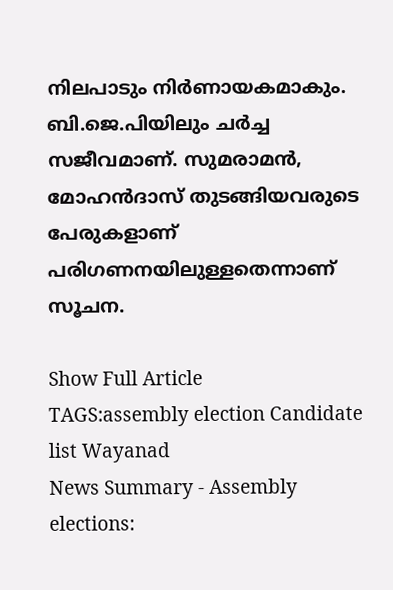നിലപാടും നിർണായകമാകും. ബി.ജെ.പിയിലും ചർച്ച സജീവമാണ്. സുമരാമൻ, മോഹൻദാസ് തുടങ്ങിയവരുടെ പേരുകളാണ് പരിഗണനയിലുള്ളതെന്നാണ് സൂചന.

Show Full Article
TAGS:assembly election Candidate list Wayanad
News Summary - Assembly elections: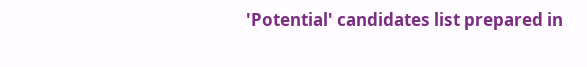'Potential' candidates list prepared in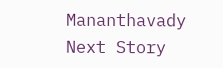Mananthavady
Next Story